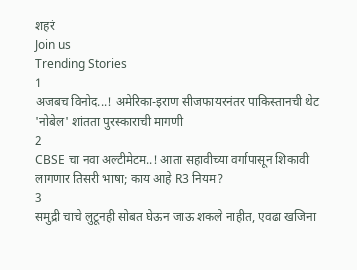शहरं
Join us
Trending Stories
1
अजबच विनोद...! अमेरिका-इराण सीजफायरनंतर पाकिस्तानची थेट 'नोबेल' शांतता पुरस्काराची मागणी
2
CBSE चा नवा अल्टीमेटम..! आता सहावीच्या वर्गापासून शिकावी लागणार तिसरी भाषा; काय आहे R3 नियम?
3
समुद्री चाचे लुटूनही सोबत घेऊन जाऊ शकले नाहीत, एवढा खजिना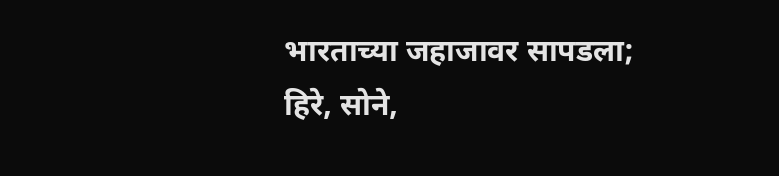भारताच्या जहाजावर सापडला; हिरे, सोने,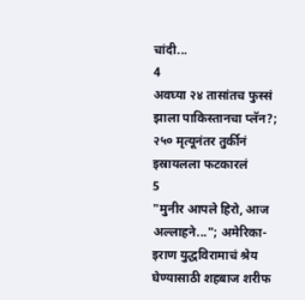चांदी...
4
अवघ्या २४ तासांतच फुस्सं झाला पाकिस्तानचा प्लॅन?; २५० मृत्यूनंतर तुर्कीनं इस्रायलला फटकारलं
5
"मुनीर आपले हिरो, आज अल्लाहने..."; अमेरिका-इराण युद्धविरामाचं श्रेय घेण्यासाठी शहबाज शरीफ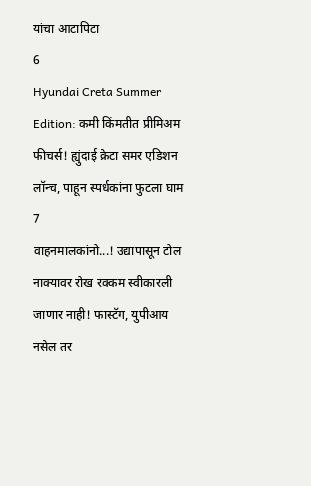यांचा आटापिटा
6
Hyundai Creta Summer Edition: कमी किंमतीत प्रीमिअम फीचर्स! ह्युंदाई क्रेटा समर एडिशन लॉन्च, पाहून स्पर्धकांना फुटला घाम
7
वाहनमालकांनो...! उद्यापासून टोल नाक्यावर रोख रक्कम स्वीकारली जाणार नाही! फास्टॅग, युपीआय नसेल तर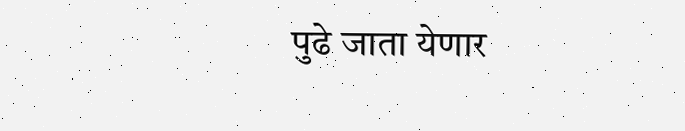पुढे जाता येणार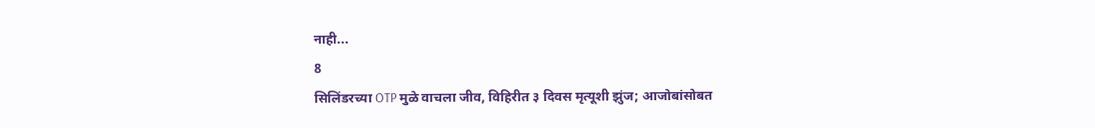नाही...
8
सिलिंडरच्या OTP मुळे वाचला जीव, विहिरीत ३ दिवस मृत्यूशी झुंज; आजोबांसोबत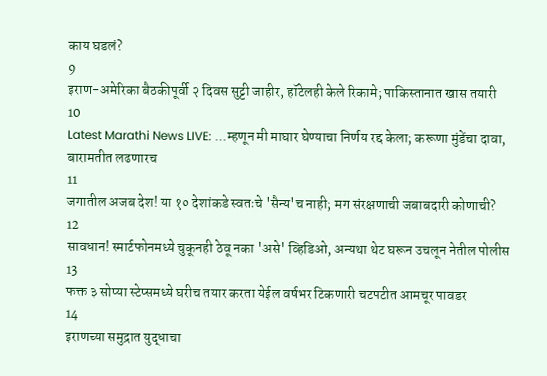काय घडलं?
9
इराण-अमेरिका बैठकीपूर्वी २ दिवस सुट्टी जाहीर, हॉटेलही केले रिकामे; पाकिस्तानात खास तयारी
10
Latest Marathi News LIVE: ...म्हणून मी माघार घेण्याचा निर्णय रद्द केला; करूणा मुंडेंचा दावा, बारामतीत लढणारच
11
जगातील अजब देश! या १० देशांकडे स्वतःचे 'सैन्य'च नाही; मग संरक्षणाची जबाबदारी कोणाची?
12
सावधान! स्मार्टफोनमध्ये चुकूनही ठेवू नका 'असे' व्हिडिओ, अन्यथा थेट घरून उचलून नेतील पोलीस
13
फक्त ३ सोप्या स्टेप्समध्ये घरीच तयार करता येईल वर्षभर टिकणारी चटपटीत आमचूर पावडर
14
इराणच्या समुद्रात युद्धाचा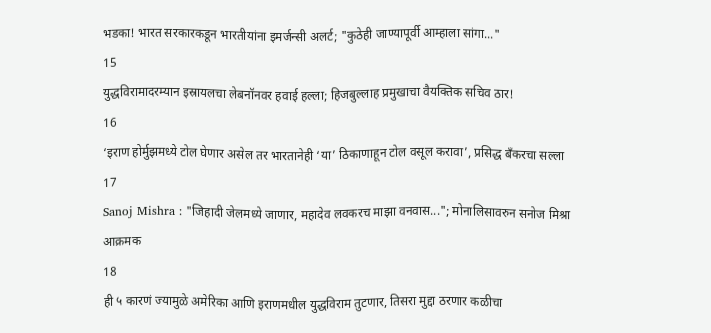भडका! भारत सरकारकडून भारतीयांना इमर्जन्सी अलर्ट; "कुठेही जाण्यापूर्वी आम्हाला सांगा..."
15
युद्धविरामादरम्यान इस्रायलचा लेबनॉनवर हवाई हल्ला; हिजबुल्लाह प्रमुखाचा वैयक्तिक सचिव ठार!
16
‘इराण होर्मुझमध्ये टोल घेणार असेल तर भारतानेही ‘या’ ठिकाणाहून टोल वसूल करावा’, प्रसिद्ध बँकरचा सल्ला
17
Sanoj Mishra : "जिहादी जेलमध्ये जाणार, महादेव लवकरच माझा वनवास..."; मोनालिसावरुन सनोज मिश्रा आक्रमक
18
ही ५ कारणं ज्यामुळे अमेरिका आणि इराणमधील युद्धविराम तुटणार, तिसरा मुद्दा ठरणार कळीचा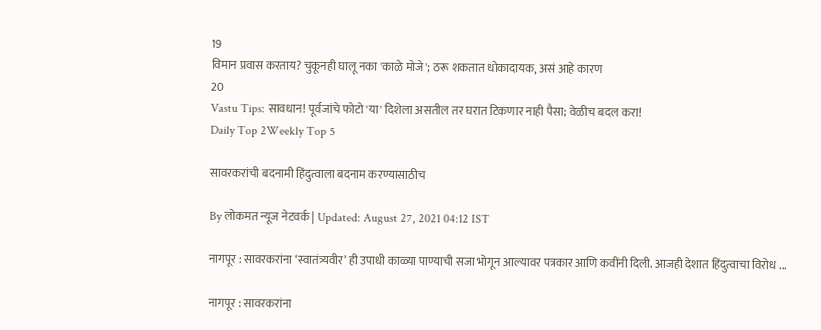19
विमान प्रवास करताय? चुकूनही घालू नका 'काळे मोजे'; ठरू शकतात धोकादायक, असं आहे कारण
20
Vastu Tips: सावधान! पूर्वजांचे फोटो 'या' दिशेला असतील तर घरात टिकणार नाही पैसा; वेळीच बदल करा!
Daily Top 2Weekly Top 5

सावरकरांची बदनामी हिंदुत्वाला बदनाम करण्यासाठीच

By लोकमत न्यूज नेटवर्क | Updated: August 27, 2021 04:12 IST

नागपूर : सावरकरांना ‘स्वातंत्र्यवीर’ ही उपाधी काळ्या पाण्याची सजा भोगून आल्यावर पत्रकार आणि कवींनी दिली. आजही देशात हिंदुत्वाचा विरोध ...

नागपूर : सावरकरांना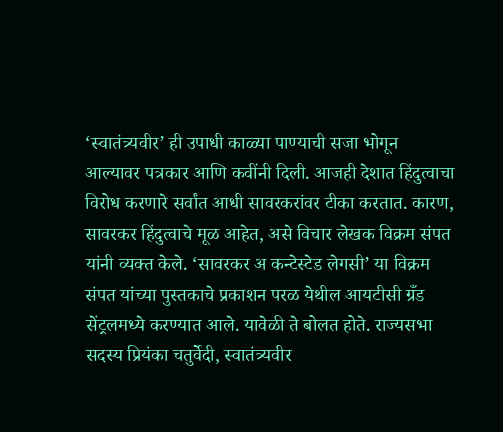‘स्वातंत्र्यवीर’ ही उपाधी काळ्या पाण्याची सजा भोगून आल्यावर पत्रकार आणि कवींनी दिली. आजही देशात हिंदुत्वाचा विरोध करणारे सर्वांत आधी सावरकरांवर टीका करतात. कारण, सावरकर हिंदुत्वाचे मूळ आहेत, असे विचार लेखक विक्रम संपत यांनी व्यक्त केले. ‘सावरकर अ कन्टेस्टेड लेगसी’ या विक्रम संपत यांच्या पुस्तकाचे प्रकाशन परळ येथील आयटीसी ग्रँड सेंट्रलमध्ये करण्यात आले. यावेळी ते बोलत होते. राज्यसभा सदस्य प्रियंका चतुर्वेदी, स्वातंत्र्यवीर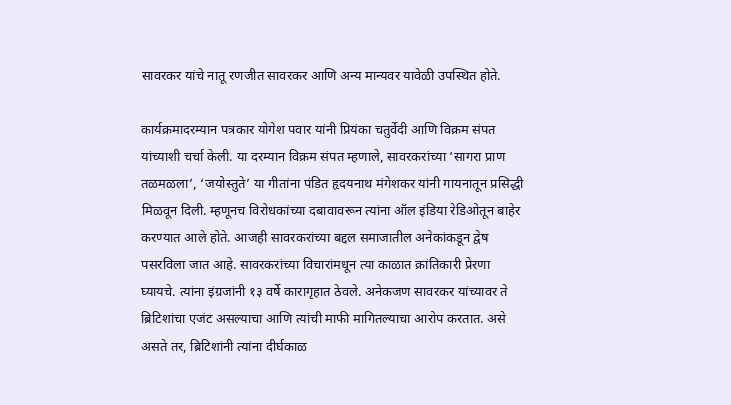सावरकर यांचे नातू रणजीत सावरकर आणि अन्य मान्यवर यावेळी उपस्थित होते.

कार्यक्रमादरम्यान पत्रकार योगेश पवार यांनी प्रियंका चतुर्वेदी आणि विक्रम संपत यांच्याशी चर्चा केली. या दरम्यान विक्रम संपत म्हणाले, सावरकरांच्या ‘सागरा प्राण तळमळला’, ‘जयोस्तुते’ या गीतांना पंडित हृदयनाथ मंगेशकर यांनी गायनातून प्रसिद्धी मिळवून दिली. म्हणूनच विरोधकांच्या दबावावरून त्यांना ऑल इंडिया रेडिओतून बाहेर करण्यात आले होते. आजही सावरकरांच्या बद्दल समाजातील अनेकांकडून द्वेष पसरविला जात आहे. सावरकरांच्या विचारांमधून त्या काळात क्रांतिकारी प्रेरणा घ्यायचे. त्यांना इंग्रजांनी १३ वर्षे कारागृहात ठेवले. अनेकजण सावरकर यांच्यावर ते ब्रिटिशांचा एजंट असल्याचा आणि त्यांची माफी मागितल्याचा आरोप करतात. असे असते तर, ब्रिटिशांनी त्यांना दीर्घकाळ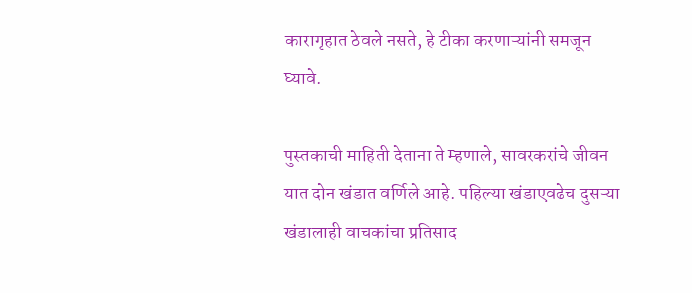कारागृहात ठेवले नसते, हे टीका करणाऱ्यांनी समजून घ्यावे.

पुस्तकाची माहिती देताना ते म्हणाले, सावरकरांचे जीवन यात दोन खंडात वर्णिले आहे. पहिल्या खंडाएवढेच दुसऱ्या खंडालाही वाचकांचा प्रतिसाद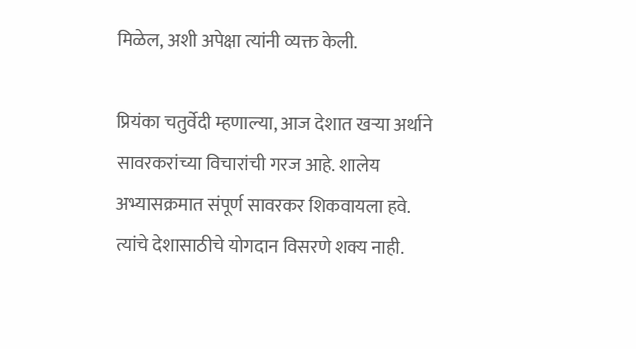मिळेल, अशी अपेक्षा त्यांनी व्यक्त केली.

प्रियंका चतुर्वेदी म्हणाल्या, आज देशात खऱ्या अर्थाने सावरकरांच्या विचारांची गरज आहे. शालेय अभ्यासक्रमात संपूर्ण सावरकर शिकवायला हवे. त्यांचे देशासाठीचे योगदान विसरणे शक्य नाही.